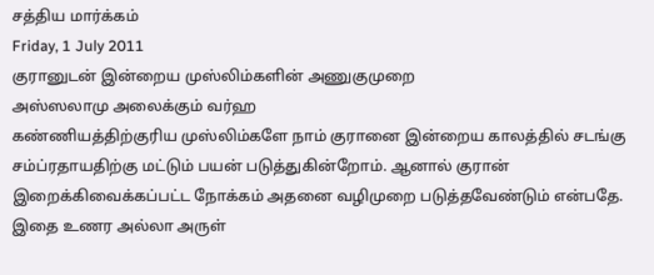சத்திய மார்க்கம்
Friday, 1 July 2011
குரானுடன் இன்றைய முஸ்லிம்களின் அணுகுமுறை
அஸ்ஸலாமு அலைக்கும் வர்ஹ
கண்ணியத்திற்குரிய முஸ்லிம்களே நாம் குரானை இன்றைய காலத்தில் சடங்கு சம்ப்ரதாயதிற்கு மட்டும் பயன் படுத்துகின்றோம். ஆனால் குரான் இறைக்கிவைக்கப்பட்ட நோக்கம் அதனை வழிமுறை படுத்தவேண்டும் என்பதே. இதை உணர அல்லா அருள்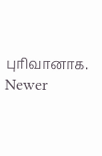புரிவானாக.
Newer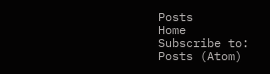Posts
Home
Subscribe to:
Posts (Atom)